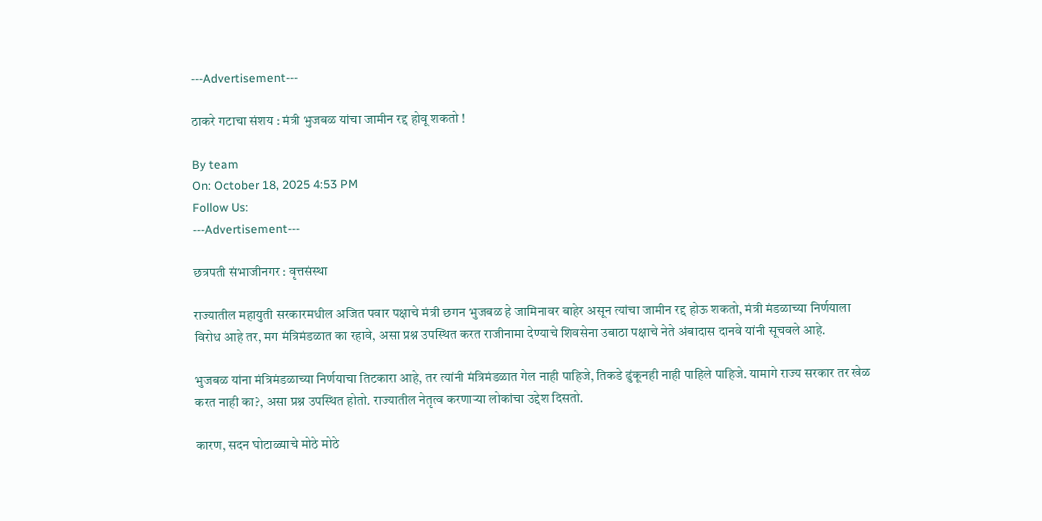---Advertisement---

ठाकरे गटाचा संशय : मंत्री भुजबळ यांचा जामीन रद्द होवू शकतो !

By team
On: October 18, 2025 4:53 PM
Follow Us:
---Advertisement---

छत्रपती संभाजीनगर : वृत्तसंस्था

राज्यातील महायुती सरकारमधील अजित पवार पक्षाचे मंत्री छगन भुजबळ हे जामिनावर बाहेर असून त्यांचा जामीन रद्द होऊ शकतो, मंत्री मंडळाच्या निर्णयाला विरोध आहे तर, मग मंत्रिमंडळात का रहावे, असा प्रश्न उपस्थित करत राजीनामा देण्याचे शिवसेना उबाठा पक्षाचे नेते अंबादास दानवे यांनी सूचवले आहे.

भुजबळ यांना मंत्रिमंडळाच्या निर्णयाचा तिटकारा आहे, तर त्यांनी मंत्रिमंडळात गेल नाही पाहिजे, तिकडे ढुंकूनही नाही पाहिले पाहिजे. यामागे राज्य सरकार तर खेळ करत नाही का?, असा प्रश्न उपस्थित होतो. राज्यातील नेतृत्व करणाऱ्या लोकांचा उद्देश दिसतो.

कारण, सदन घोटाळ्याचे मोठे मोठे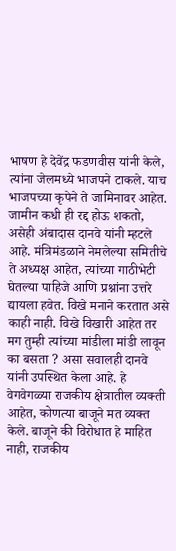भाषण हे देवेंद्र फडणवीस यांनी केले, त्यांना जेलमध्ये भाजपने टाकले. याच भाजपच्या कृपेने ते जामिनावर आहेत. जामीन कधी ही रद्द होऊ शकतो, असेही अंबादास दानवे यांनी म्हटले आहे. मंत्रिमंडळाने नेमलेल्या समितीचे ते अध्यक्ष आहेत, त्यांच्या गाठीभेटी घेतल्या पाहिजे आणि प्रश्नांना उत्तरे द्यायला हवेत. विखे मनाने करतात असे काही नाही. विखे विखारी आहेत तर मग तुम्ही त्यांच्या मांडीला मांडी लावून का बसता ? असा सवालही दानवे यांनी उपस्थित केला आहे. हे वेगवेगळ्या राजकीय क्षेत्रातील व्यक्ती आहेत, कोणत्या बाजूने मत व्यक्त केले. बाजूने की विरोधात हे माहित नाही, राजकीय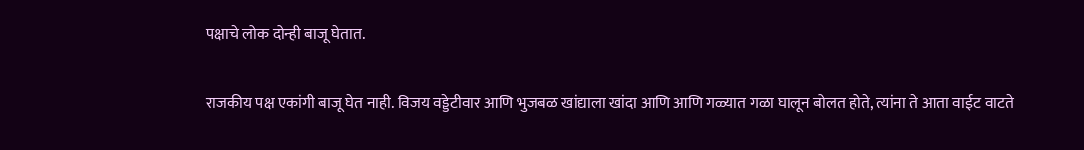पक्षाचे लोक दोन्ही बाजू घेतात.

राजकीय पक्ष एकांगी बाजू घेत नाही. विजय वड्डेटीवार आणि भुजबळ खांद्याला खांदा आणि आणि गळ्यात गळा घालून बोलत होते, त्यांना ते आता वाईट वाटते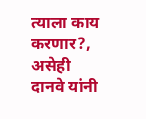त्याला काय करणार?, असेही दानवे यांनी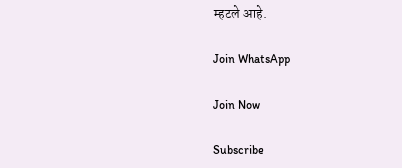म्हटले आहे.

Join WhatsApp

Join Now

Subscribe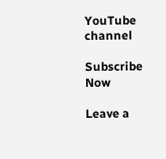YouTube channel

Subscribe Now

Leave a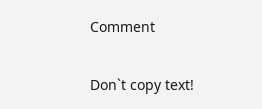Comment

Don`t copy text!